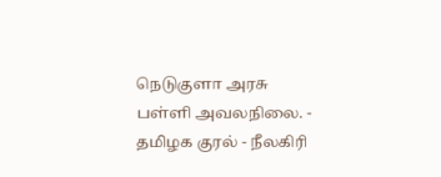நெடுகுளா அரசு பள்ளி அவலநிலை. - தமிழக குரல் - நீலகிரி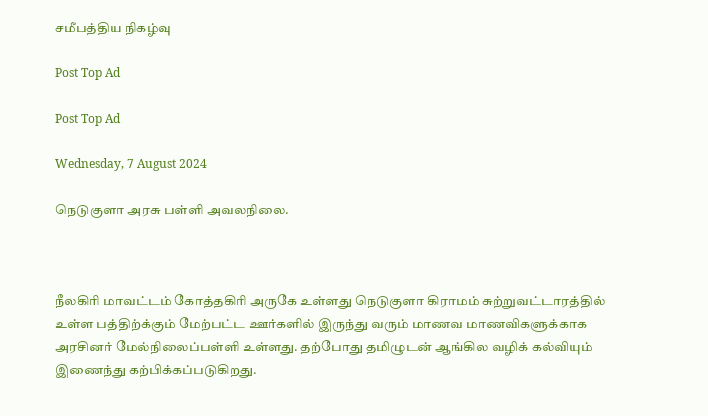சமீபத்திய நிகழ்வு

Post Top Ad

Post Top Ad

Wednesday, 7 August 2024

நெடுகுளா அரசு பள்ளி அவலநிலை.



நீலகிரி மாவட்டம் கோத்தகிரி அருகே உள்ளது நெடுகுளா கிராமம் சுற்றுவட்டாரத்தில் உள்ள பத்திற்க்கும் மேற்பட்ட ஊர்களில் இருந்து வரும் மாணவ மாணவிகளுக்காக அரசினர் மேல்நிலைப்பள்ளி உள்ளது. தற்போது தமிழுடன் ஆங்கில வழிக் கல்வியும் இணைந்து கற்பிக்கப்படுகிறது.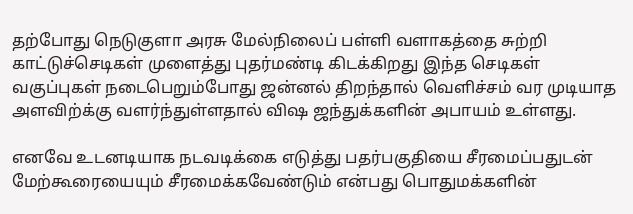தற்போது நெடுகுளா அரசு மேல்நிலைப் பள்ளி வளாகத்தை சுற்றி காட்டுச்செடிகள் முளைத்து புதர்மண்டி கிடக்கிறது இந்த செடிகள் வகுப்புகள் நடைபெறும்போது ஜன்னல் திறந்தால் வெளிச்சம் வர முடியாத அளவிற்க்கு வளர்ந்துள்ளதால் விஷ ஜந்துக்களின் அபாயம் உள்ளது.

எனவே உடனடியாக நடவடிக்கை எடுத்து பதர்பகுதியை சீரமைப்பதுடன் மேற்கூரையையும் சீரமைக்கவேண்டும் என்பது பொதுமக்களின்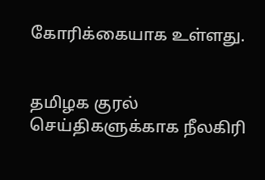கோரிக்கையாக உள்ளது.


தமிழக குரல் செய்திகளுக்காக நீலகிரி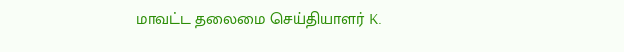மாவட்ட தலைமை செய்தியாளர் K.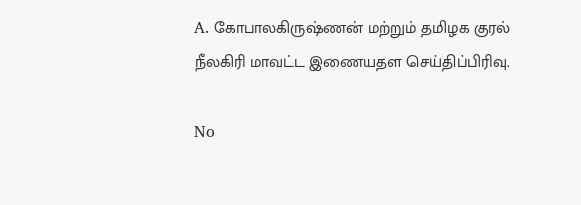A. கோபாலகிருஷ்ணன் மற்றும் தமிழக குரல் நீலகிரி மாவட்ட இணையதள செய்திப்பிரிவு.

No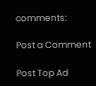comments:

Post a Comment

Post Top Ad